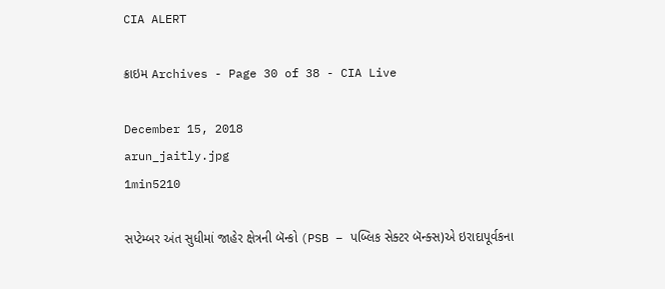CIA ALERT

ક્રાઇમ Archives - Page 30 of 38 - CIA Live

December 15, 2018
arun_jaitly.jpg
1min5210

સપ્ટેમ્બર અંત સુધીમાં જાહેર ક્ષેત્રની બૅન્કો (PSB – પબ્લિક સેક્ટર બૅન્ક્સ)એ ઇરાદાપૂર્વકના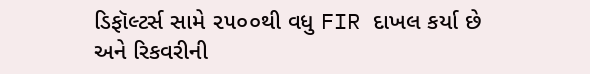ડિફૉલ્ટર્સ સામે ૨૫૦૦થી વધુ FIR દાખલ કર્યા છે અને રિકવરીની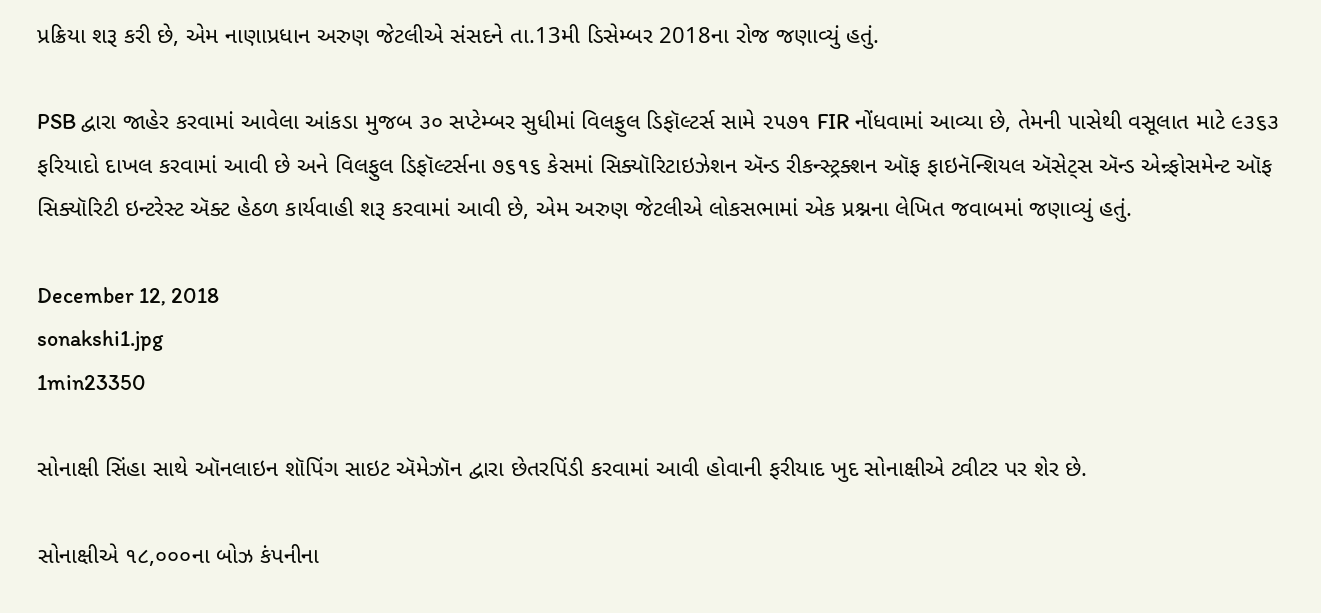પ્રક્રિયા શરૂ કરી છે, એમ નાણાપ્રધાન અરુણ જેટલીએ સંસદને તા.13મી ડિસેમ્બર 2018ના રોજ જણાવ્યું હતું.

PSB દ્વારા જાહેર કરવામાં આવેલા આંકડા મુજબ ૩૦ સપ્ટેમ્બર સુધીમાં વિલફુલ ડિફૉલ્ટર્સ સામે ૨૫૭૧ FIR નોંધવામાં આવ્યા છે, તેમની પાસેથી વસૂલાત માટે ૯૩૬૩ ફરિયાદો દાખલ કરવામાં આવી છે અને વિલફુલ ડિફૉલ્ટર્સના ૭૬૧૬ કેસમાં સિક્યૉરિટાઇઝેશન ઍન્ડ રીકન્સ્ટ્રક્શન ઑફ ફાઇનૅન્શિયલ ઍસેટ્સ ઍન્ડ એન્ર્ફોસમેન્ટ ઑફ સિક્યૉરિટી ઇન્ટરેસ્ટ ઍક્ટ હેઠળ કાર્યવાહી શરૂ કરવામાં આવી છે, એમ અરુણ જેટલીએ લોકસભામાં એક પ્રશ્નના લેખિત જવાબમાં જણાવ્યું હતું.

December 12, 2018
sonakshi1.jpg
1min23350

સોનાક્ષી સિંહા સાથે ઑનલાઇન શૉપિંગ સાઇટ ઍમેઝૉન દ્વારા છેતરપિંડી કરવામાં આવી હોવાની ફરીયાદ ખુદ સોનાક્ષીએ ટ્વીટર પર શેર છે.

સોનાક્ષીએ ૧૮,૦૦૦ના બોઝ કંપનીના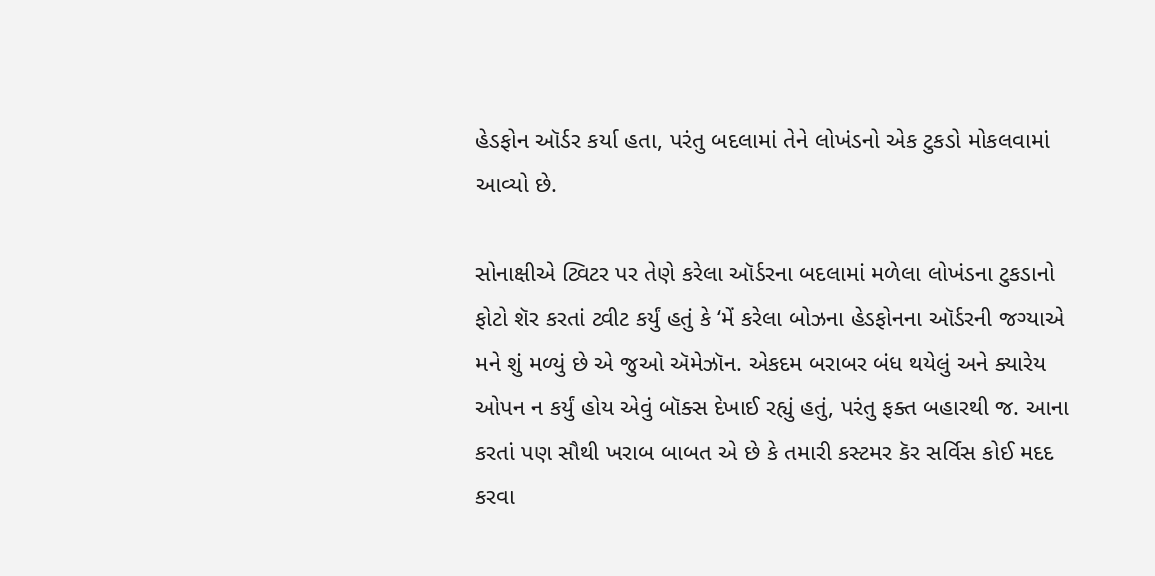હેડફોન ઑર્ડર કર્યા હતા, પરંતુ બદલામાં તેને લોખંડનો એક ટુકડો મોકલવામાં આવ્યો છે.

સોનાક્ષીએ ટ્વિટર પર તેણે કરેલા ઑર્ડરના બદલામાં મળેલા લોખંડના ટુકડાનો ફોટો શૅર કરતાં ટ્વીટ કર્યું હતું કે ‘મેં કરેલા બોઝના હેડફોનના ઑર્ડરની જગ્યાએ મને શું મળ્યું છે એ જુઓ ઍમેઝૉન. એકદમ બરાબર બંધ થયેલું અને ક્યારેય ઓપન ન કર્યું હોય એવું બૉક્સ દેખાઈ રહ્યું હતું, પરંતુ ફક્ત બહારથી જ. આના કરતાં પણ સૌથી ખરાબ બાબત એ છે કે તમારી કસ્ટમર કૅર સર્વિસ કોઈ મદદ કરવા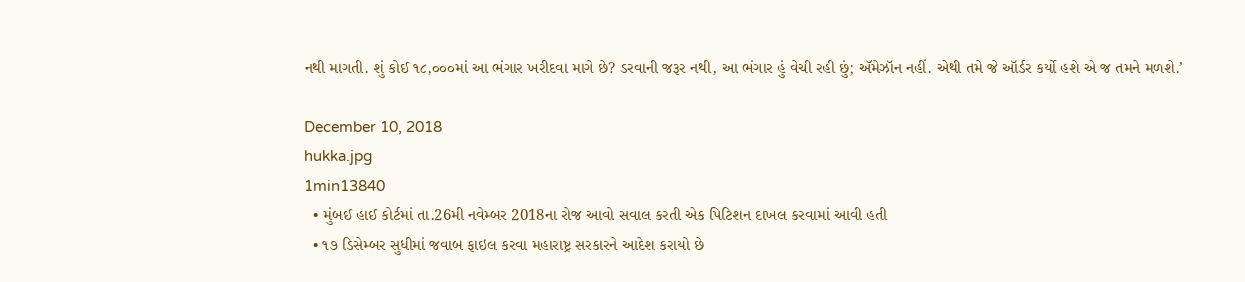નથી માગતી. શું કોઈ ૧૮,૦૦૦માં આ ભંગાર ખરીદવા માગે છે? ડરવાની જરૂર નથી, આ ભંગાર હું વેચી રહી છું; ઍમેઝૉન નહીં. એથી તમે જે ઑર્ડર કર્યો હશે એ જ તમને મળશે.’

December 10, 2018
hukka.jpg
1min13840
  • મુંબઈ હાઈ કોર્ટમાં તા.26મી નવેમ્બર 2018ના રોજ આવો સવાલ કરતી એક પિટિશન દાખલ કરવામાં આવી હતી
  • ૧૭ ડિસેમ્બર સુધીમાં જવાબ ફાઇલ કરવા મહારાષ્ટ્ર સરકારને આદેશ કરાયો છે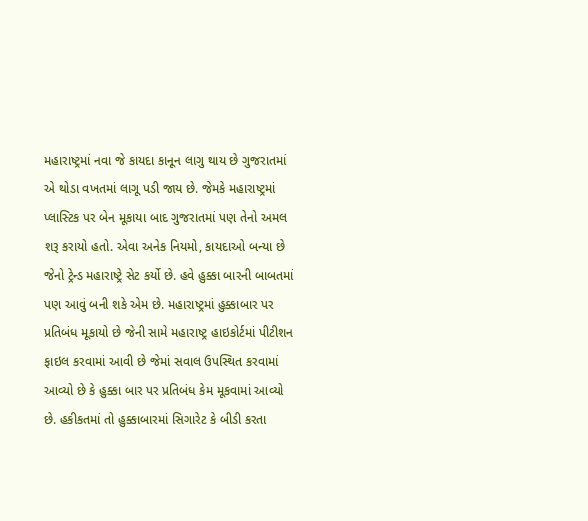મહારાષ્ટ્રમાં નવા જે કાયદા કાનૂન લાગુ થાય છે ગુજરાતમાં એ થોડા વખતમાં લાગૂ પડી જાય છે. જેમકે મહારાષ્ટ્રમાં પ્લાસ્ટિક પર બેન મૂકાયા બાદ ગુજરાતમાં પણ તેનો અમલ શરૂ કરાયો હતો. એવા અનેક નિયમો, કાયદાઓ બન્યા છે જેનો ટ્રેન્ડ મહારાષ્ટ્રે સેટ કર્યો છે. હવે હુક્કા બારની બાબતમાં પણ આવું બની શકે એમ છે. મહારાષ્ટ્રમાં હુક્કાબાર પર પ્રતિબંધ મૂકાયો છે જેની સામે મહારાષ્ટ્ર હાઇકોર્ટમાં પીટીશન ફાઇલ કરવામાં આવી છે જેમાં સવાલ ઉપસ્થિત કરવામાં આવ્યો છે કે હુક્કા બાર પર પ્રતિબંધ કેમ મૂકવામાં આવ્યો છે. હકીકતમાં તો હુક્કાબારમાં સિગારેટ કે બીડી કરતા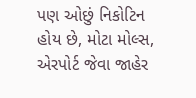પણ ઓછું નિકોટિન હોય છે, મોટા મોલ્સ, એરપોર્ટ જેવા જાહેર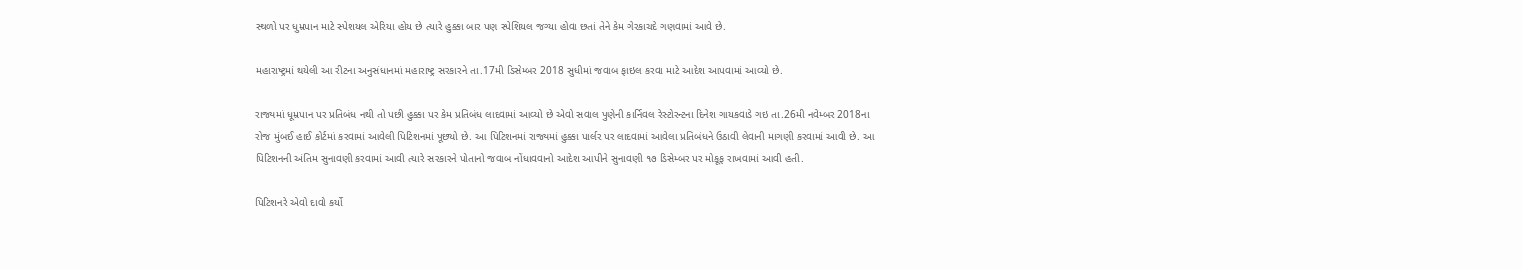સ્થળો પર ધુમ્રપાન માટે સ્પેશયલ એરિયા હોય છે ત્યારે હુક્કા બાર પણ સ્પેશિયલ જગ્યા હોવા છતાં તેને કેમ ગેરકાચદે ગણવામાં આવે છે.

મહારાષ્ટ્રમાં થયેલી આ રીટના અનુસંધાનમાં મહારાષ્ટ્ર સરકારને તા.17મી ડિસેમ્બર 2018 સુધીમાં જવાબ ફાઇલ કરવા માટે આદેશ આપવામાં આવ્યો છે.

રાજ્યમાં ધૂમ્રપાન પર પ્રતિબંધ નથી તો પછી હુક્કા પર કેમ પ્રતિબંધ લાદવામાં આવ્યો છે એવો સવાલ પુણેની કાર્નિવલ રેસ્ટોરન્ટના દિનેશ ગાયકવાડે ગઇ તા.26મી નવેમ્બર 2018ના રોજ મુંબઈ હાઈ કોર્ટમાં કરવામાં આવેલી પિટિશનમાં પૂછ્યો છે. આ પિટિશનમાં રાજ્યમાં હુક્કા પાર્લર પર લાદવામાં આવેલા પ્રતિબંધને ઉઠાવી લેવાની માગણી કરવામાં આવી છે. આ પિટિશનની અંતિમ સુનાવણી કરવામાં આવી ત્યારે સરકારને પોતાનો જવાબ નોંધાવવાનો આદેશ આપીને સુનાવણી ૧૭ ડિસેમ્બર પર મોકૂફ રાખવામાં આવી હતી.

પિટિશનરે એવો દાવો કર્યો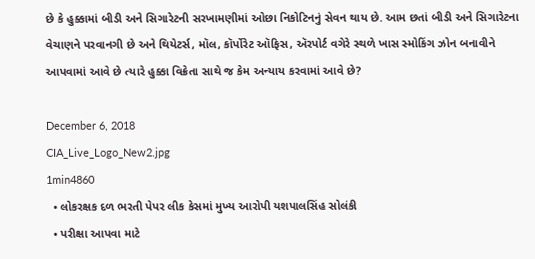છે કે હુક્કામાં બીડી અને સિગારેટની સરખામણીમાં ઓછા નિકોટિનનું સેવન થાય છે. આમ છતાં બીડી અને સિગારેટના વેચાણને પરવાનગી છે અને થિયેટર્સ, મૉલ, કૉર્પોરેટ ઑફિસ, ઍરપોર્ટ વગેરે સ્થળે ખાસ સ્મોકિંગ ઝોન બનાવીને આપવામાં આવે છે ત્યારે હુક્કા વિક્રેતા સાથે જ કેમ અન્યાય કરવામાં આવે છે?

December 6, 2018
CIA_Live_Logo_New2.jpg
1min4860
  • લોકરક્ષક દળ ભરતી પેપર લીક કેસમાં મુખ્ય આરોપી યશપાલસિંહ સોલંકી
  • પરીક્ષા આપવા માટે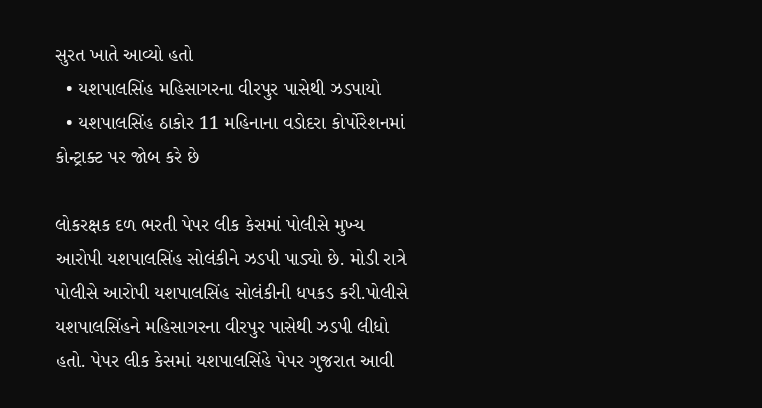સુરત ખાતે આવ્યો હતો
  • યશપાલસિંહ મહિસાગરના વીરપુર પાસેથી ઝડપાયો
  • યશપાલસિંહ ઠાકોર 11 મહિનાના વડોદરા કોર્પોરેશનમાં કોન્ટ્રાક્ટ પર જોબ કરે છે

લોકરક્ષક દળ ભરતી પેપર લીક કેસમાં પોલીસે મુખ્ય આરોપી યશપાલસિંહ સોલંકીને ઝડપી પાડ્યો છે. મોડી રાત્રે પોલીસે આરોપી યશપાલસિંહ સોલંકીની ધપકડ કરી.પોલીસે યશપાલસિંહને મહિસાગરના વીરપુર પાસેથી ઝડપી લીધો હતો. પેપર લીક કેસમાં યશપાલસિંહે પેપર ગુજરાત આવી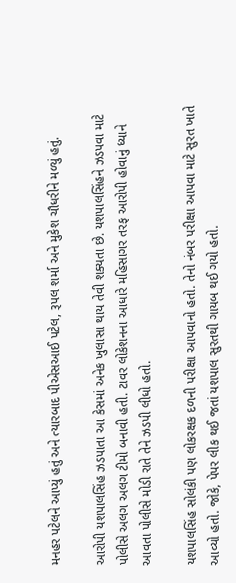મનહર પટેલને આપ્યું હતું અને ત્યારબાદ પીએસઆઈ પટેલ, રૂપલ શર્મા અને મુકેશ ચૌધરીને મળ્યું હતું.

આરોપી યશપાલસિંહ ઝડપાતા આ કેસમાં અનેક ખુલાસા થાય તેવી શક્યતા છે. યશપાલસિંહને ઝડપવા માટે પોલીસે અલગ અલગ ટીમો બનાવી હતી. ટાવર લોકેશનના આધારે મહિસાગર તરફ આરોપી હોવાનું ધ્યાને આવતા પોલીસે મોડી રાતે તેને ઝડપી લીધો હતો.

યશપાલસિંહ સોલંકી પણ લોકરક્ષક દળની પરીક્ષા આપવાનો હતો. તેનો નંબર પરીક્ષા આપવા માટે સુરત ખાતે આવ્યો હતો. જોકે, પેપર લીક થઈ જતાં યશપાલ સુરતથી ગાયબ થઈ ગયો હતો.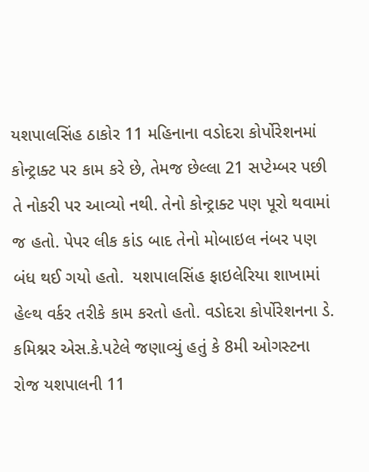યશપાલસિંહ ઠાકોર 11 મહિનાના વડોદરા કોર્પોરેશનમાં કોન્ટ્રાક્ટ પર કામ કરે છે, તેમજ છેલ્લા 21 સપ્ટેમ્બર પછી તે નોકરી પર આવ્યો નથી. તેનો કોન્ટ્રાક્ટ પણ પૂરો થવામાં જ હતો. પેપર લીક કાંડ બાદ તેનો મોબાઇલ નંબર પણ બંધ થઈ ગયો હતો.  યશપાલસિંહ ફાઇલેરિયા શાખામાં હેલ્થ વર્કર તરીકે કામ કરતો હતો. વડોદરા કોર્પોરેશનના ડે. કમિશ્નર એસ.કે.પટેલે જણાવ્યું હતું કે 8મી ઓગસ્ટના રોજ યશપાલની 11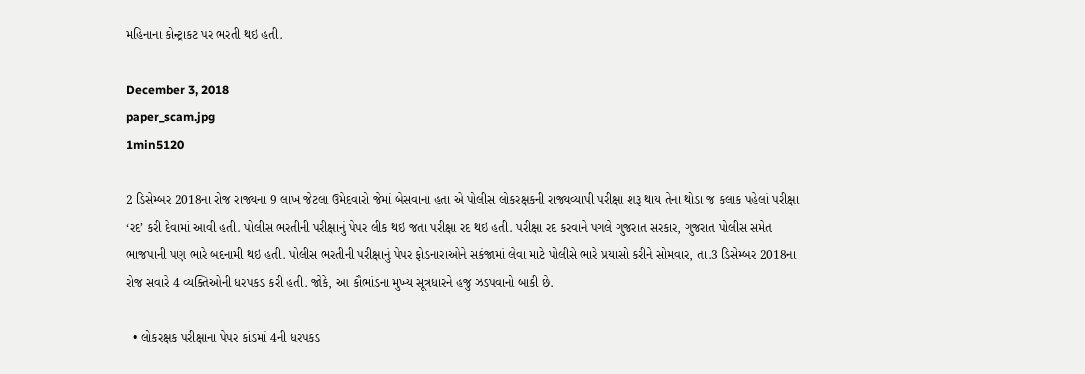મહિનાના કોન્ટ્રાકટ પર ભરતી થઇ હતી.

December 3, 2018
paper_scam.jpg
1min5120

2 ડિસેમ્બર 2018ના રોજ રાજ્યના 9 લાખ જેટલા ઉમેદવારો જેમાં બેસવાના હતા એ પોલીસ લોકરક્ષકની રાજ્યવ્યાપી પરીક્ષા શરૂ થાય તેના થોડા જ કલાક પહેલાં પરીક્ષા ‘રદ’ કરી દેવામાં આવી હતી. પોલીસ ભરતીની પરીક્ષાનું પેપર લીક થઇ જતા પરીક્ષા રદ થઇ હતી. પરીક્ષા રદ કરવાને પગલે ગુજરાત સરકાર, ગુજરાત પોલીસ સમેત ભાજપાની પણ ભારે બદનામી થઇ હતી. પોલીસ ભરતીની પરીક્ષાનું પેપર ફોડનારાઓને સકંજામાં લેવા માટે પોલીસે ભારે પ્રયાસો કરીને સોમવાર, તા.3 ડિસેમ્બર 2018ના રોજ સવારે 4 વ્યક્તિઓની ધરપકડ કરી હતી. જોકે, આ કૌભાંડના મુખ્ય સૂત્રધારને હજુ ઝડપવાનો બાકી છે.

  • લોકરક્ષક પરીક્ષાના પેપર કાંડમાં 4ની ધરપકડ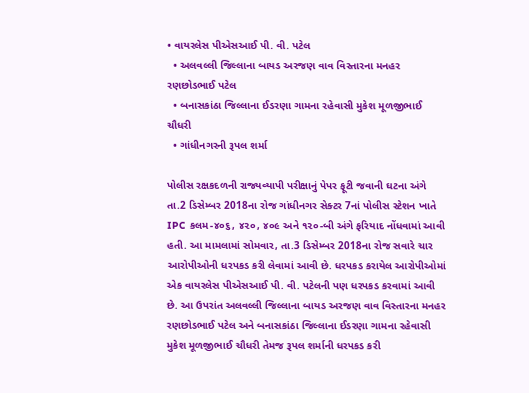• વાયરલેસ પીએસઆઈ પી. વી. પટેલ
  • અલવલ્લી જિલ્લાના બાયડ અરજણ વાવ વિસ્તારના મનહર રણછોડભાઈ પટેલ
  • બનાસકાંઠા જિલ્લાના ઈડરણા ગામના રહેવાસી મુકેશ મૂળજીભાઈ ચૌધરી
  • ગાંધીનગરની રૂપલ શર્મા

પોલીસ રક્ષકદળની રાજ્યવ્યાપી પરીક્ષાનું પેપર ફૂટી જવાની ઘટના અંગે તા.2 ડિસેમ્બર 2018ના રોજ ગાંધીનગર સેક્ટર 7નાં પોલીસ સ્ટેશન ખાતે IPC કલમ-૪૦૬, ૪૨૦, ૪૦૯ અને ૧૨૦-બી અંગે ફરિયાદ નોંધવામાં આવી હતી. આ મામલામાં સોમવાર, તા.3 ડિસેમ્બર 2018ના રોજ સવારે ચાર આરોપીઓની ધરપકડ કરી લેવામાં આવી છે. ધરપકડ કરાયેલ આરોપીઓમાં એક વાયરલેસ પીએસઆઈ પી. વી. પટેલની પણ ધરપકડ કરવામાં આવી છે. આ ઉપરાંત અલવલ્લી જિલ્લાના બાયડ અરજણ વાવ વિસ્તારના મનહર રણછોડભાઈ પટેલ અને બનાસકાંઠા જિલ્લાના ઈડરણા ગામના રહેવાસી મુકેશ મૂળજીભાઈ ચૌધરી તેમજ રૂપલ શર્માની ધરપકડ કરી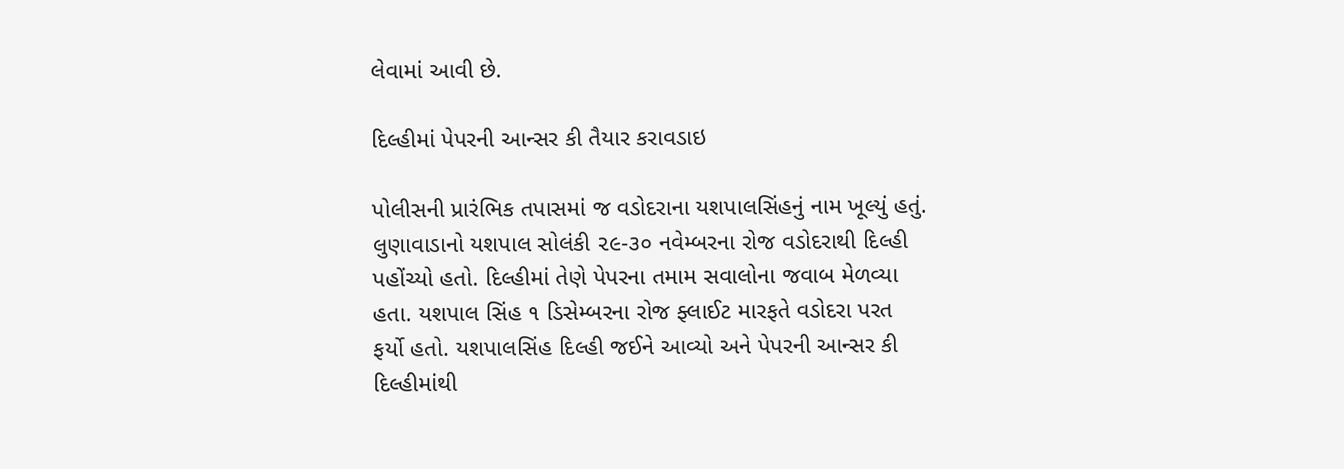લેવામાં આવી છે.

દિલ્હીમાં પેપરની આન્સર કી તૈયાર કરાવડાઇ

પોલીસની પ્રારંભિક તપાસમાં જ વડોદરાના યશપાલસિંહનું નામ ખૂલ્યું હતું. લુણાવાડાનો યશપાલ સોલંકી ૨૯-૩૦ નવેમ્બરના રોજ વડોદરાથી દિલ્હી પહોંચ્યો હતો. દિલ્હીમાં તેણે પેપરના તમામ સવાલોના જવાબ મેળવ્યા હતા. યશપાલ સિંહ ૧ ડિસેમ્બરના રોજ ફ્લાઈટ મારફતે વડોદરા પરત ફર્યો હતો. યશપાલસિંહ દિલ્હી જઈને આવ્યો અને પેપરની આન્સર કી દિલ્હીમાંથી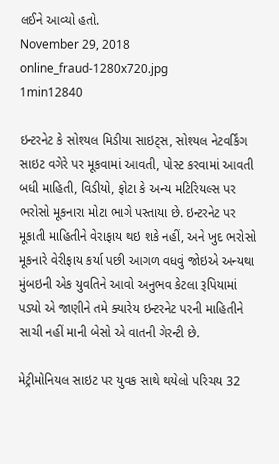લઈને આવ્યો હતો.
November 29, 2018
online_fraud-1280x720.jpg
1min12840

ઇન્ટરનેટ કે સોશ્યલ મિડીયા સાઇટ્સ, સોશ્યલ નેટવર્કિંગ સાઇટ વગેરે પર મૂકવામાં આવતી, પોસ્ટ કરવામાં આવતી બધી માહિતી, વિડીયો, ફોટા કે અન્ય મટિરિયલ્સ પર ભરોસો મૂકનારા મોટા ભાગે પસ્તાયા છે. ઇન્ટરનેટ પર મૂકાતી માહિતીને વેરાફાય થઇ શકે નહીં, અને ખુદ ભરોસો મૂકનારે વેરીફાય કર્યા પછી આગળ વધવું જોઇએ અન્યથા મુંબઇની એક યુવતિને આવો અનુભવ કેટલા રૂપિયામાં પડ્યો એ જાણીને તમે ક્યારેય ઇન્ટરનેટ પરની માહિતીને સાચી નહીં માની બેસો એ વાતની ગેરન્ટી છે.

મેટ્રીમોનિયલ સાઇટ પર યુવક સાથે થયેલો પરિચય 32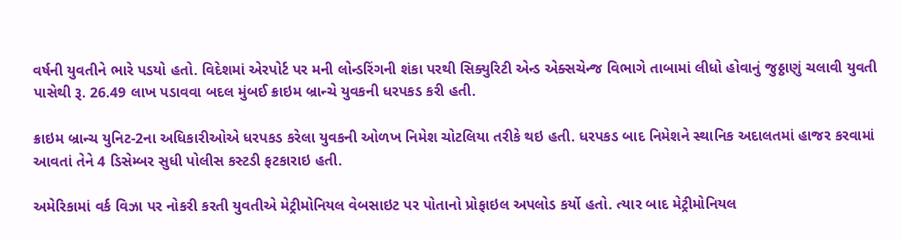વર્ષની યુવતીને ભારે પડયો હતો. વિદેશમાં એરપોર્ટ પર મની લોન્ડરિંગની શંકા પરથી સિક્યુરિટી એન્ડ એક્સચેન્જ વિભાગે તાબામાં લીધો હોવાનું જુઠ્ઠાણું ચલાવી યુવતી પાસેથી રૂ. 26.49 લાખ પડાવવા બદલ મુંબઈ ક્રાઇમ બ્રાન્ચે યુવકની ધરપકડ કરી હતી.

ક્રાઇમ બ્રાન્ચ યુનિટ-2ના અધિકારીઓએ ધરપકડ કરેલા યુવકની ઓળખ નિમેશ ચોટલિયા તરીકે થઇ હતી. ધરપકડ બાદ નિમેશને સ્થાનિક અદાલતમાં હાજર કરવામાં આવતાં તેને 4 ડિસેમ્બર સુધી પોલીસ કસ્ટડી ફટકારાઇ હતી.

અમેરિકામાં વર્ક વિઝા પર નોકરી કરતી યુવતીએ મેટ્રીમોનિયલ વેબસાઇટ પર પોતાનો પ્રોફાઇલ અપલોડ કર્યો હતો. ત્યાર બાદ મેટ્રીમોનિયલ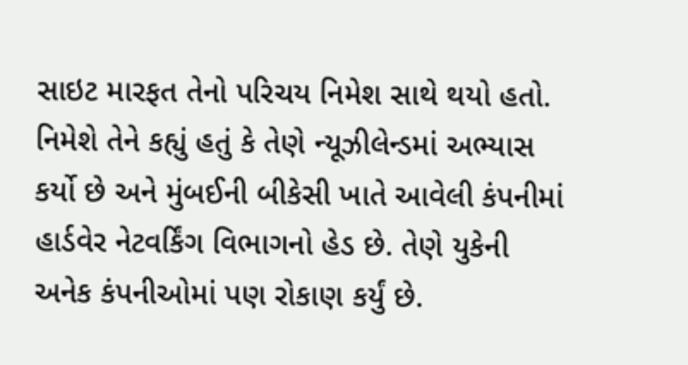સાઇટ મારફત તેનો પરિચય નિમેશ સાથે થયો હતો. નિમેશે તેને કહ્યું હતું કે તેણે ન્યૂઝીલેન્ડમાં અભ્યાસ કર્યો છે અને મુંબઈની બીકેસી ખાતે આવેલી કંપનીમાં હાર્ડવેર નેટવર્કિંગ વિભાગનો હેડ છે. તેણે યુકેની અનેક કંપનીઓમાં પણ રોકાણ કર્યું છે.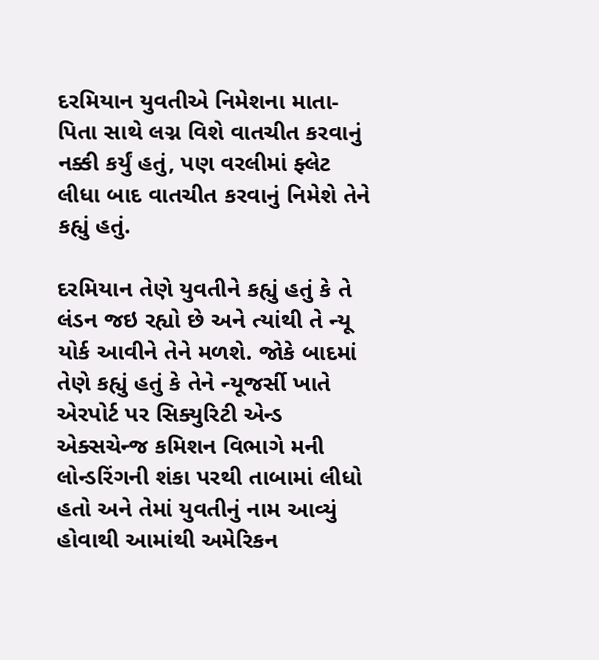દરમિયાન યુવતીએ નિમેશના માતા-પિતા સાથે લગ્ન વિશે વાતચીત કરવાનું નક્કી કર્યું હતું, પણ વરલીમાં ફ્લેટ લીધા બાદ વાતચીત કરવાનું નિમેશે તેને કહ્યું હતું.

દરમિયાન તેણે યુવતીને કહ્યું હતું કે તે લંડન જઇ રહ્યો છે અને ત્યાંથી તે ન્યૂ યોર્ક આવીને તેને મળશે. જોકે બાદમાં તેણે કહ્યું હતું કે તેને ન્યૂજર્સી ખાતે એરપોર્ટ પર સિક્યુરિટી એન્ડ એક્સચેન્જ કમિશન વિભાગે મની લોન્ડરિંગની શંકા પરથી તાબામાં લીધો હતો અને તેમાં યુવતીનું નામ આવ્યું હોવાથી આમાંથી અમેરિકન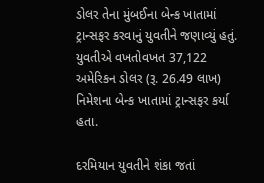ડોલર તેના મુંબઈના બેન્ક ખાતામાં ટ્રાન્સફર કરવાનું યુવતીને જણાવ્યું હતું. યુવતીએ વખતોવખત 37,122 અમેરિકન ડોલર (રૂ. 26.49 લાખ) નિમેશના બેન્ક ખાતામાં ટ્રાન્સફર કર્યા હતા.

દરમિયાન યુવતીને શંકા જતાં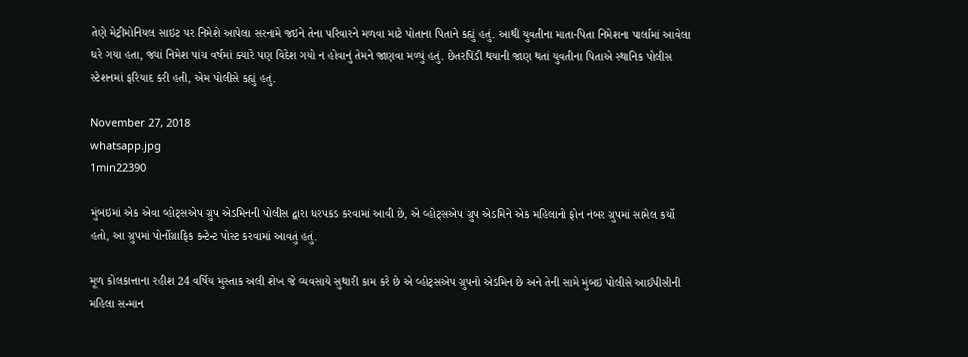તેણે મેટ્રીમોનિયલ સાઇટ પર નિમેશે આપેલા સરનામે જઇને તેના પરિવારને મળવા માટે પોતાના પિતાને કહ્યું હતું. આથી યુવતીના માતા-પિતા નિમેશના પાર્લામાં આવેલા ઘરે ગયા હતા, જ્યાં નિમેશ પાંચ વર્ષમાં ક્યારે પણ વિદેશ ગયો ન હોવાનું તેમને જાણવા મળ્યું હતું. છેતરપિંડી થયાની જાણ થતાં યુવતીના પિતાએ સ્થાનિક પોલીસ સ્ટેશનમાં ફરિયાદ કરી હતી, એમ પોલીસે કહ્યું હતું.

November 27, 2018
whatsapp.jpg
1min22390

મુંબઇમાં એક એવા વ્હોટ્સએપ ગ્રુપ એડમિનની પોલીસ દ્વારા ધરપકડ કરવામાં આવી છે, એ વ્હોટ્સએપ ગ્રુપ એડમિને એક મહિલાનો ફોન નંબર ગ્રુપમાં સામેલ કર્યો હતો, આ ગ્રુપમાં પોર્નોગ્રાફિક કન્ટેન્ટ પોસ્ટ કરવામાં આવતું હતું.

મૂળ કોલકાત્તાના રહીશ 24 વર્ષિય મુસ્તાક અલી શેખ જે વ્યવસાયે સુથારી કામ કરે છે એ વ્હોટ્સએપ ગ્રુપનો એડમિન છે અને તેની સામે મુંબઇ પોલીસે આઈપીસીની મહિલા સન્માન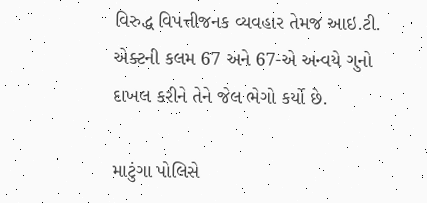વિરુદ્ધ વિપત્તીજનક વ્યવહાર તેમજ આઇ.ટી. એક્ટની કલમ 67 અને 67-એ અન્વયે ગુનો દાખલ કરીને તેને જેલ ભેગો કર્યો છે.

માટુંગા પોલિસે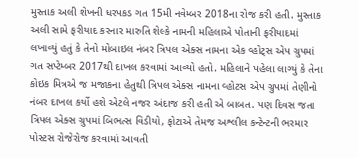મુસ્તાક અલી શેખની ધરપકડ ગત 15મી નવેમ્બર 2018ના રોજ કરી હતી. મુસ્તાક અલી સામે ફરીયાદ કરનાર મારુતિ શેલ્કે નામની મહિલાએ પોતાની ફરીયાદમાં લખાવ્યું હતું કે તેનો મોબાઇલ નંબર ત્રિપલ એક્સ નામના એક વ્હોટ્સ એપ ગ્રુપમાં ગત સપ્ટેમ્બર 2017થી દાખલ કરવામાં આવ્યો હતો. મહિલાને પહેલા લાગ્યું કે તેના કોઇક મિત્રએ જ મજાકના હેતુથી ત્રિપલ એક્સ નામના વ્હોટસ એપ ગ્રુપમાં તેણીનો નંબર દાખલ કર્યો હશે એટલે નજર અંદાજ કરી હતી એ બાબત. પણ દિવસ જતા ત્રિપલ એક્સ ગ્રુપમાં બિભત્સ વિડીયો, ફોટાએ તેમજ અશ્લીલ કન્ટેન્ટની ભરમાર પોસ્ટસ રોજેરોજ કરવામાં આવતી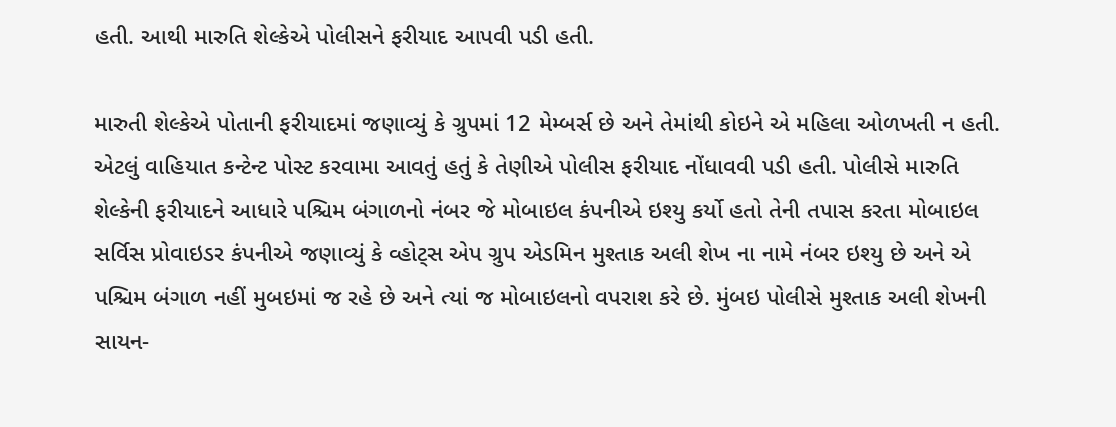હતી. આથી મારુતિ શેલ્કેએ પોલીસને ફરીયાદ આપવી પડી હતી.

મારુતી શેલ્કેએ પોતાની ફરીયાદમાં જણાવ્યું કે ગ્રુપમાં 12 મેમ્બર્સ છે અને તેમાંથી કોઇને એ મહિલા ઓળખતી ન હતી. એટલું વાહિયાત કન્ટેન્ટ પોસ્ટ કરવામા આવતું હતું કે તેણીએ પોલીસ ફરીયાદ નોંધાવવી પડી હતી. પોલીસે મારુતિ શેલ્કેની ફરીયાદને આધારે પશ્ચિમ બંગાળનો નંબર જે મોબાઇલ કંપનીએ ઇશ્યુ કર્યો હતો તેની તપાસ કરતા મોબાઇલ સર્વિસ પ્રોવાઇડર કંપનીએ જણાવ્યું કે વ્હોટ્સ એપ ગ્રુપ એડમિન મુશ્તાક અલી શેખ ના નામે નંબર ઇશ્યુ છે અને એ પશ્ચિમ બંગાળ નહીં મુબઇમાં જ રહે છે અને ત્યાં જ મોબાઇલનો વપરાશ કરે છે. મુંબઇ પોલીસે મુશ્તાક અલી શેખની સાયન-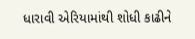ધારાવી એરિયામાંથી શોધી કાઢીને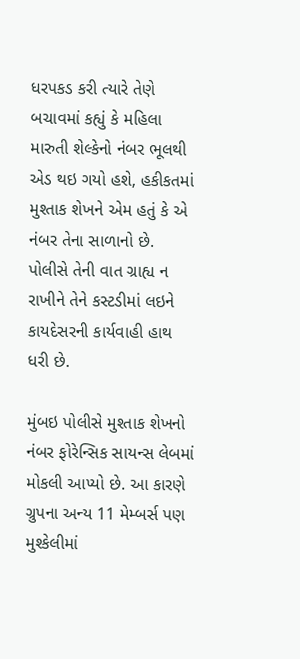ધરપકડ કરી ત્યારે તેણે બચાવમાં કહ્યું કે મહિલા મારુતી શેલ્કેનો નંબર ભૂલથી એડ થઇ ગયો હશે, હકીકતમાં મુશ્તાક શેખને એમ હતું કે એ નંબર તેના સાળાનો છે. પોલીસે તેની વાત ગ્રાહ્ય ન રાખીને તેને કસ્ટડીમાં લઇને કાયદેસરની કાર્યવાહી હાથ ધરી છે.

મુંબઇ પોલીસે મુશ્તાક શેખનો નંબર ફોરેન્સિક સાયન્સ લેબમાં મોકલી આપ્યો છે. આ કારણે ગ્રુપના અન્ય 11 મેમ્બર્સ પણ મુશ્કેલીમાં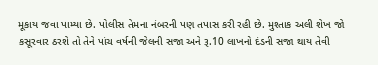મૂકાય જવા પામ્યા છે. પોલીસ તેમના નંબરની પણ તપાસ કરી રહી છે. મુશ્તાક અલી શેખ જો કસૂરવાર ઠરશે તો તેને પાંચ વર્ષની જેલની સજા અને રૂ.10 લાખનો દંડની સજા થાય તેવી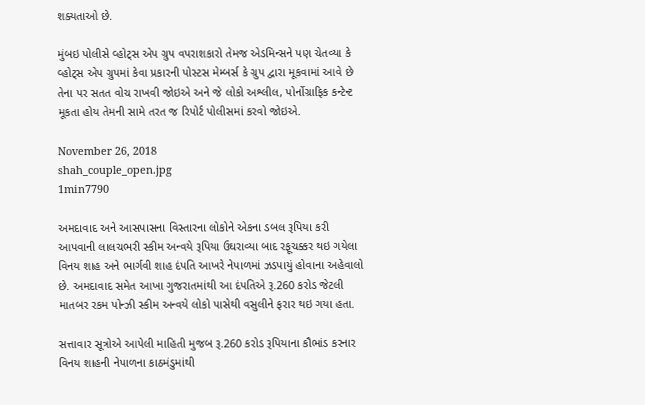શક્યતાઓ છે.

મુંબઇ પોલીસે વ્હોટ્સ એપ ગ્રુપ વપરાશકારો તેમજ એડમિન્સને પણ ચેતવ્યા કે વ્હોટ્સ એપ ગ્રુપમાં કેવા પ્રકારની પોસ્ટસ મેમ્બર્સ કે ગ્રુપ દ્વારા મૂકવામાં આવે છે તેના પર સતત વોચ રાખવી જોઇએ અને જે લોકો અશ્લીલ, પોર્નોગ્રાફિક કન્ટેન્ટ મૂકતા હોય તેમની સામે તરત જ રિપોર્ટ પોલીસમાં કરવો જોઇએ.

November 26, 2018
shah_couple_open.jpg
1min7790

અમદાવાદ અને આસપાસના વિસ્તારના લોકોને એકના ડબલ રૂપિયા કરી આપવાની લાલચભરી સ્કીમ અન્વયે રૂપિયા ઉઘરાવ્યા બાદ રફૂચક્કર થઇ ગયેલા વિનય શાહ અને ભાર્ગવી શાહ દંપતિ આખરે નેપાળમાં ઝડપાયું હોવાના અહેવાલો છે. અમદાવાદ સમેત આખા ગુજરાતમાંથી આ દંપતિએ રૂ.260 કરોડ જેટલી માતબર રકમ પોન્ઝી સ્કીમ અન્વયે લોકો પાસેથી વસુલીને ફરાર થઇ ગયા હતા.

સત્તાવાર સૂત્રોએ આપેલી માહિતી મુજબ રૂ.260 કરોડ રૂપિયાના કૌભાંડ કરનાર વિનય શાહની નેપાળના કાઠમંડુમાંથી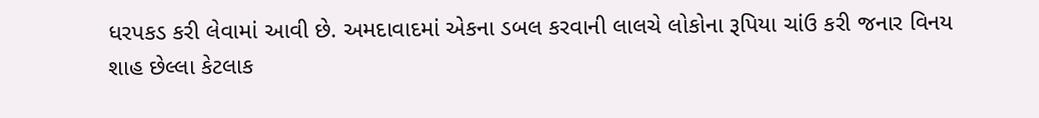ધરપકડ કરી લેવામાં આવી છે. અમદાવાદમાં એકના ડબલ કરવાની લાલચે લોકોના રૂપિયા ચાંઉ કરી જનાર વિનય શાહ છેલ્લા કેટલાક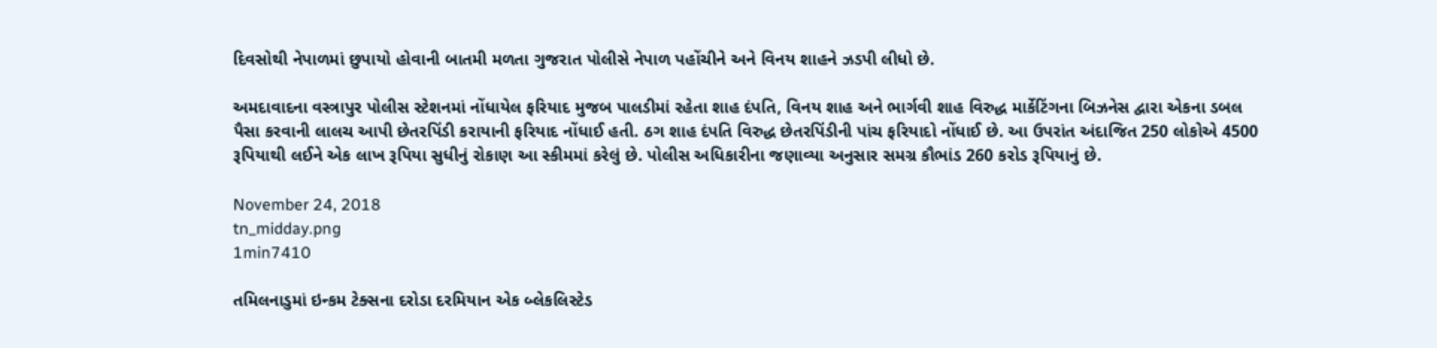દિવસોથી નેપાળમાં છુપાયો હોવાની બાતમી મળતા ગુજરાત પોલીસે નેપાળ પહોંચીને અને વિનય શાહને ઝડપી લીધો છે.

અમદાવાદના વસ્ત્રાપુર પોલીસ સ્ટેશનમાં નોંધાયેલ ફરિયાદ મુજબ પાલડીમાં રહેતા શાહ દંપતિ, વિનય શાહ અને ભાર્ગવી શાહ વિરુદ્ધ માર્કેટિંગના બિઝનેસ દ્વારા એકના ડબલ પૈસા કરવાની લાલચ આપી છેતરપિંડી કરાયાની ફરિયાદ નોંધાઈ હતી. ઠગ શાહ દંપતિ વિરુદ્ધ છેતરપિંડીની પાંચ ફરિયાદો નોંધાઈ છે. આ ઉપરાંત અંદાજિત 250 લોકોએ 4500 રૂપિયાથી લઈને એક લાખ રૂપિયા સુધીનું રોકાણ આ સ્કીમમાં કરેલું છે. પોલીસ અધિકારીના જણાવ્યા અનુસાર સમગ્ર કૌભાંડ 260 કરોડ રૂપિયાનું છે.

November 24, 2018
tn_midday.png
1min7410

તમિલનાડુમાં ઇન્કમ ટેક્સના દરોડા દરમિયાન એક બ્લેકલિસ્ટેડ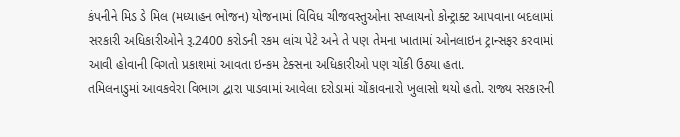કંપનીને મિડ ડે મિલ (મધ્યાહન ભોજન) યોજનામાં વિવિધ ચીજવસ્તુઓના સપ્લાયનો કોન્ટ્રાક્ટ આપવાના બદલામાં સરકારી અધિકારીઓને રૂ.2400 કરોડની રકમ લાંચ પેટે અને તે પણ તેમના ખાતામાં ઓનલાઇન ટ્રાન્સફર કરવામાં આવી હોવાની વિગતો પ્રકાશમાં આવતા ઇન્કમ ટેક્સના અધિકારીઓ પણ ચોંકી ઉઠ્યા હતા.
તમિલનાડુમાં આવકવેરા વિભાગ દ્વારા પાડવામાં આવેલા દરોડામાં ચોંકાવનારો ખુલાસો થયો હતો. રાજ્ય સરકારની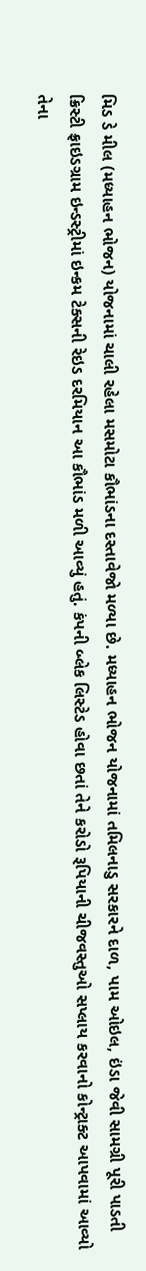મિડ ડે મીલ (મધ્યાહન ભોજન) યોજનામાં ચાલી રહેલા મસમોટા કૌભાંડના દસ્તાવેજો મળ્યા છે. મધ્યાહન ભોજન યોજનામાં તમિલનાડુ સરકારને દાળ, પામ ઓઇલ, ઇંડા જેવી સામગ્રી પૂરી પાડતી ક્રિસ્ટી ફ્રાઇડગ્રામ ઇન્ડસ્ટ્રીમાં ઇન્કમ ટેક્સની રેઇડ દરમિયાન આ કૌભાંડ મળી આવ્યું હતું. કંપની બ્લેક લિસ્ટેડ હોવા છતાં તેને કરોડો રૂપિયાની ચીજવસ્તુઓ સપ્લાય કરવાનો કોન્ટ્રાક્ટ આપવામાં આવ્યો તેના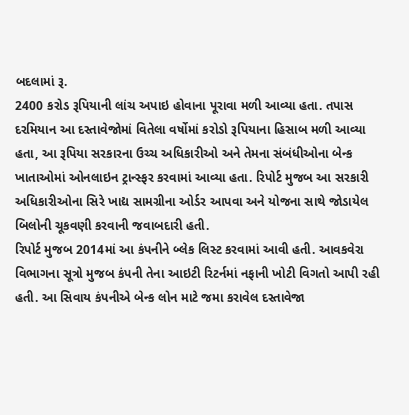બદલામાં રૂ.
2400 કરોડ રૂપિયાની લાંચ અપાઇ હોવાના પૂરાવા મળી આવ્યા હતા. તપાસ દરમિયાન આ દસ્તાવેજોમાં વિતેલા વર્ષોમાં કરોડો રૂપિયાના હિસાબ મળી આવ્યા હતા, આ રૂપિયા સરકારના ઉચ્ચ અધિકારીઓ અને તેમના સંબંધીઓના બેન્ક ખાતાઓમાં ઓનલાઇન ટ્રાન્સ્ફર કરવામાં આવ્યા હતા. રિપોર્ટ મુજબ આ સરકારી અધિકારીઓના સિરે ખાદ્ય સામગ્રીના ઓર્ડર આપવા અને યોજના સાથે જોડાયેલ બિલોની ચૂકવણી કરવાની જવાબદારી હતી.
રિપોર્ટ મુજબ 2014માં આ કંપનીને બ્લેક લિસ્ટ કરવામાં આવી હતી. આવકવેરા વિભાગના સૂત્રો મુજબ કંપની તેના આઇટી રિટર્નમાં નફાની ખોટી વિગતો આપી રહી હતી. આ સિવાય કંપનીએ બેન્ક લોન માટે જમા કરાવેલ દસ્તાવેજા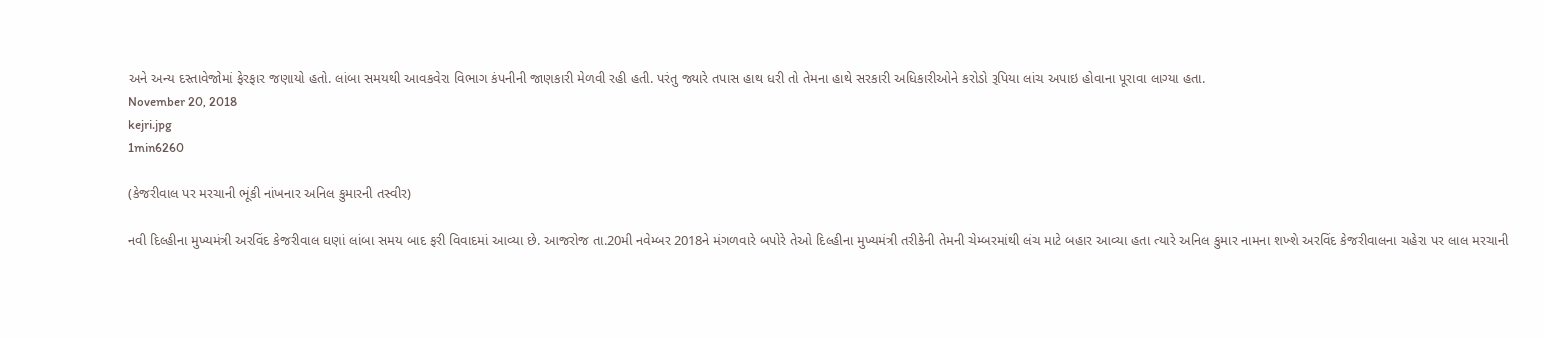અને અન્ય દસ્તાવેજોમાં ફેરફાર જણાયો હતો. લાંબા સમયથી આવકવેરા વિભાગ કંપનીની જાણકારી મેળવી રહી હતી. પરંતુ જ્યારે તપાસ હાથ ધરી તો તેમના હાથે સરકારી અધિકારીઓને કરોડો રૂપિયા લાંચ અપાઇ હોવાના પૂરાવા લાગ્યા હતા.
November 20, 2018
kejri.jpg
1min6260

(કેજરીવાલ પર મરચાની ભૂંકી નાંખનાર અનિલ કુમારની તસ્વીર)

નવી દિલ્હીના મુખ્યમંત્રી અરવિંદ કેજરીવાલ ઘણાં લાંબા સમય બાદ ફરી વિવાદમાં આવ્યા છે. આજરોજ તા.20મી નવેમ્બર 2018ને મંગળવારે બપોરે તેઓ દિલ્હીના મુખ્યમંત્રી તરીકેની તેમની ચેમ્બરમાંથી લંચ માટે બહાર આવ્યા હતા ત્યારે અનિલ કુમાર નામના શખ્શે અરવિંદ કેજરીવાલના ચહેરા પર લાલ મરચાની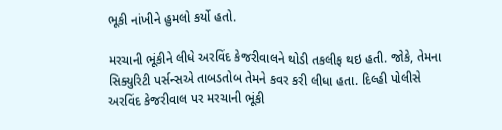ભૂકી નાંખીને હુમલો કર્યો હતો.

મરચાની ભૂંકીને લીધે અરવિંદ કેજરીવાલને થોડી તકલીફ થઇ હતી. જોકે, તેમના સિક્યુરિટી પર્સન્સએ તાબડતોબ તેમને કવર કરી લીધા હતા. દિલ્હી પોલીસે અરવિંદ કેજરીવાલ પર મરચાની ભૂંકી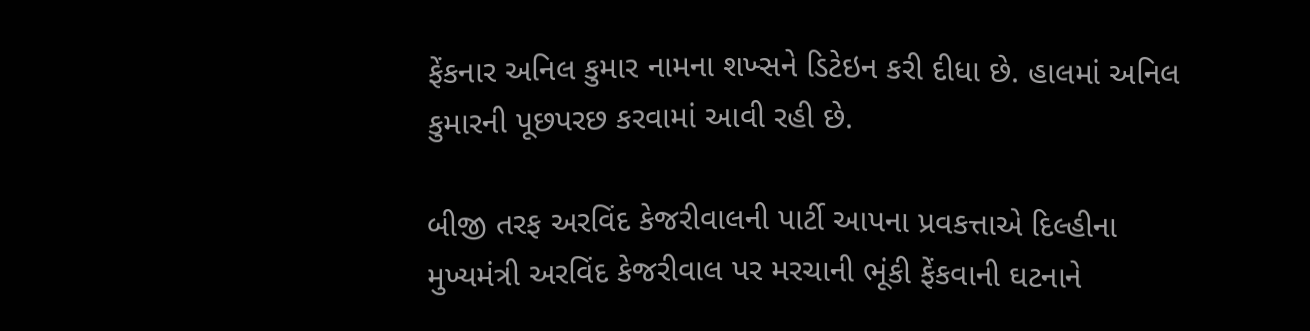ફેંકનાર અનિલ કુમાર નામના શખ્સને ડિટેઇન કરી દીધા છે. હાલમાં અનિલ કુમારની પૂછપરછ કરવામાં આવી રહી છે.

બીજી તરફ અરવિંદ કેજરીવાલની પાર્ટી આપના પ્રવકત્તાએ દિલ્હીના મુખ્યમંત્રી અરવિંદ કેજરીવાલ પર મરચાની ભૂંકી ફેંકવાની ઘટનાને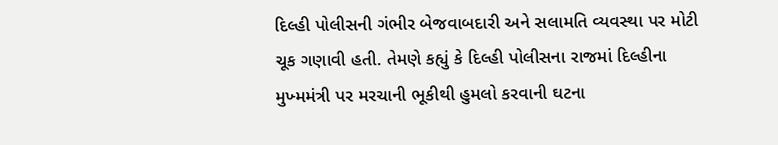દિલ્હી પોલીસની ગંભીર બેજવાબદારી અને સલામતિ વ્યવસ્થા પર મોટી ચૂક ગણાવી હતી. તેમણે કહ્યું કે દિલ્હી પોલીસના રાજમાં દિલ્હીના મુખ્મમંત્રી પર મરચાની ભૂકીથી હુમલો કરવાની ઘટના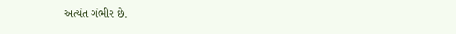અત્યંત ગંભીર છે.